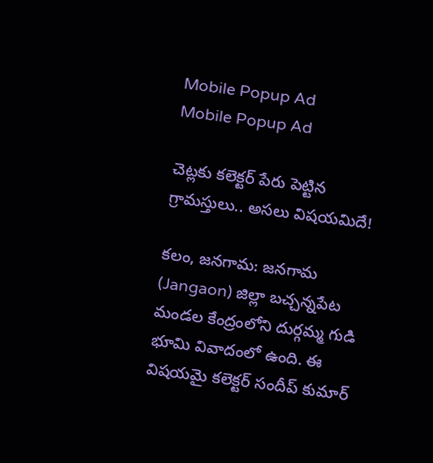Mobile Popup Ad
Mobile Popup Ad

చెట్లకు కలెక్టర్ పేరు పెట్టిన గ్రామస్తులు.. అసలు విషయమిదే!

కలం, జనగామ: జనగామ (Jangaon) జిల్లా బచ్చన్నపేట మండల కేంద్రంలోని దుర్గమ్మ గుడి భూమి వివాదంలో ఉంది. ఈ విషయమై కలెక్టర్ సందీప్ కుమార్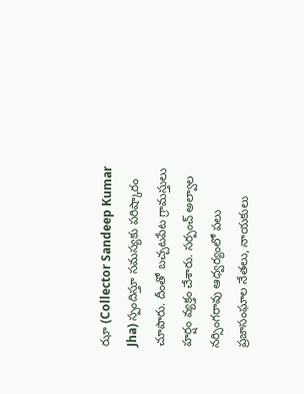ఝా (Collector Sandeep Kumar Jha) స్పందిస్తూ సమస్యకు పరిష్కారం చూపారు. దీంతో బచ్చటపేట గ్రామస్తులు హర్షం వ్యక్తం చేశారు. సర్పంచ్ అల్వాల నర్సింగరావు ఆధ్వర్యంలో పలు ప్రజాసంఘాల నేతలు, నాయకులు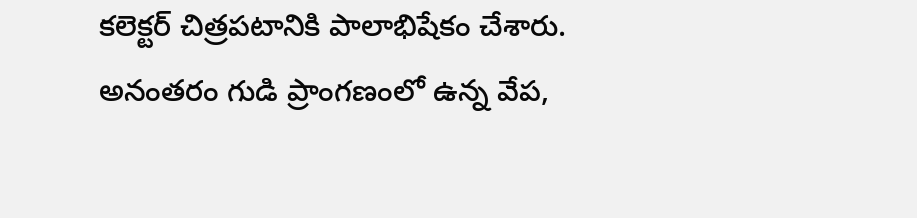కలెక్టర్ చిత్రపటానికి పాలాభిషేకం చేశారు. అనంతరం గుడి ప్రాంగణంలో ఉన్న వేప,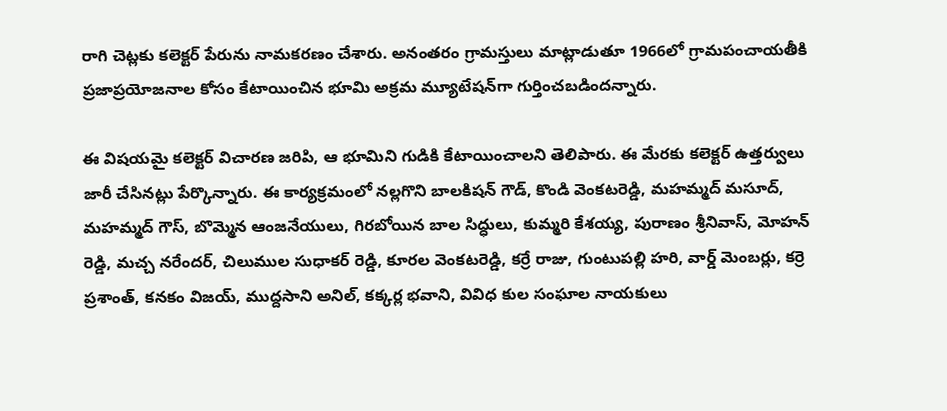రాగి చెట్లకు కలెక్టర్ పేరును నామకరణం చేశారు. అనంతరం గ్రామస్తులు మాట్లాడుతూ 1966లో గ్రామపంచాయతీకి ప్రజాప్రయోజనాల కోసం కేటాయించిన భూమి అక్రమ మ్యూటేషన్‌గా గుర్తించబడిందన్నారు.

ఈ విషయమై కలెక్టర్ విచారణ జరిపి, ఆ భూమిని గుడికి కేటాయించాలని తెలిపారు. ఈ మేరకు కలెక్టర్ ఉత్తర్వులు జారీ చేసినట్లు పేర్కొన్నారు. ఈ కార్యక్రమంలో నల్లగొని బాలకిషన్ గౌడ్, కొండి వెంకటరెడ్డి, మహమ్మద్ మసూద్, మహమ్మద్ గౌస్, బొమ్మెన ఆంజనేయులు, గిరబోయిన బాల సిద్ధులు, కుమ్మరి కేశయ్య, పురాణం శ్రీనివాస్, మోహన్ రెడ్డి, మచ్చ నరేందర్, చిలుముల సుధాకర్ రెడ్డి, కూరల వెంకటరెడ్డి, కర్రే రాజు, గుంటుపల్లి హరి, వార్డ్ మెంబర్లు, కర్రె ప్రశాంత్, కనకం విజయ్, ముద్దసాని అనిల్, కక్కర్ల భవాని, వివిధ కుల సంఘాల నాయకులు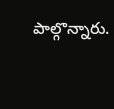పాల్గొన్నారు.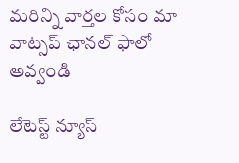మ‌రిన్ని వార్త‌ల కోసం మా వాట్స‌ప్ ఛాన‌ల్ ఫాలో అవ్వండి

లేటెస్ట్ న్యూస్‌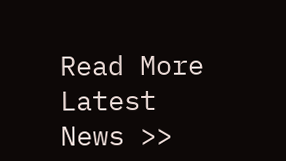Read More Latest News >>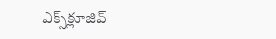ఎక్స్‌క్లూజివ్‌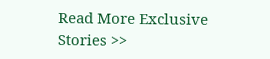Read More Exclusive Stories >>